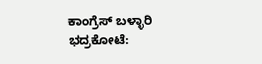ಕಾಂಗ್ರೆಸ್ ಬಳ್ಳಾರಿ ಭದ್ರಕೋಟೆ: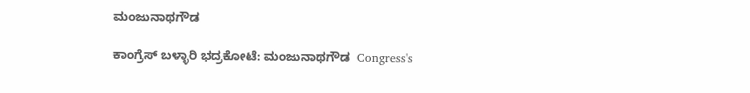ಮಂಜುನಾಥಗೌಡ

ಕಾಂಗ್ರೆಸ್ ಬಳ್ಳಾರಿ ಭದ್ರಕೋಟೆ: ಮಂಜುನಾಥಗೌಡ  Congress's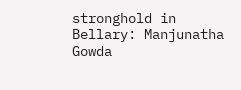stronghold in Bellary: Manjunatha Gowda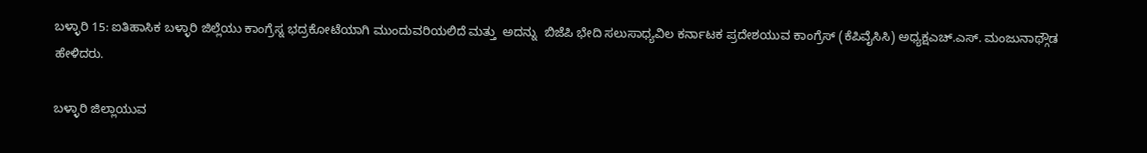ಬಳ್ಳಾರಿ 15: ಐತಿಹಾಸಿಕ ಬಳ್ಳಾರಿ ಜಿಲ್ಲೆಯು ಕಾಂಗ್ರೆಸ್ನ ಭದ್ರಕೋಟೆಯಾಗಿ ಮುಂದುವರಿಯಲಿದೆ ಮತ್ತು  ಅದನ್ನು  ಬಿಜೆಪಿ ಭೇದಿ ಸಲುಸಾಧ್ಯವಿಲ ಕರ್ನಾಟಕ ಪ್ರದೇಶಯುವ ಕಾಂಗ್ರೆಸ್ (ಕೆಪಿವೈಸಿಸಿ) ಅಧ್ಯಕ್ಷಎಚ್‌.ಎಸ್‌. ಮಂಜುನಾಥ್ಗೌಡ  ಹೇಳಿದರು.

ಬಳ್ಳಾರಿ ಜಿಲ್ಲಾಯುವ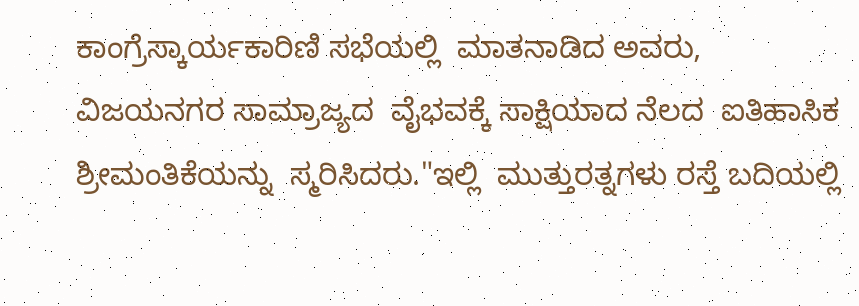ಕಾಂಗ್ರೆಸ್ಕಾರ್ಯಕಾರಿಣಿ ಸಭೆಯಲ್ಲಿ  ಮಾತನಾಡಿದ ಅವರು, ವಿಜಯನಗರ ಸಾಮ್ರಾಜ್ಯದ  ವೈಭವಕ್ಕೆ ಸಾಕ್ಷಿಯಾದ ನೆಲದ  ಐತಿಹಾಸಿಕ  ಶ್ರೀಮಂತಿಕೆಯನ್ನು  ಸ್ಮರಿಸಿದರು."ಇಲ್ಲಿ  ಮುತ್ತುರತ್ನಗಳು ರಸ್ತೆ ಬದಿಯಲ್ಲಿ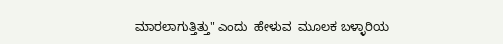ಮಾರಲಾಗುತ್ತಿತ್ತು" ಎಂದು  ಹೇಳುವ  ಮೂಲಕ ಬಳ್ಳಾರಿಯ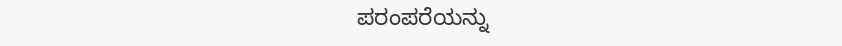ಪರಂಪರೆಯನ್ನು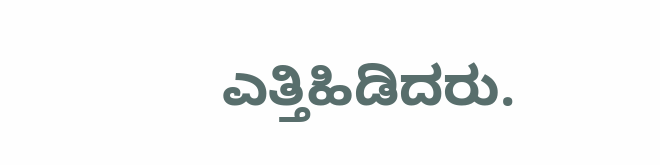ಎತ್ತಿಹಿಡಿದರು.